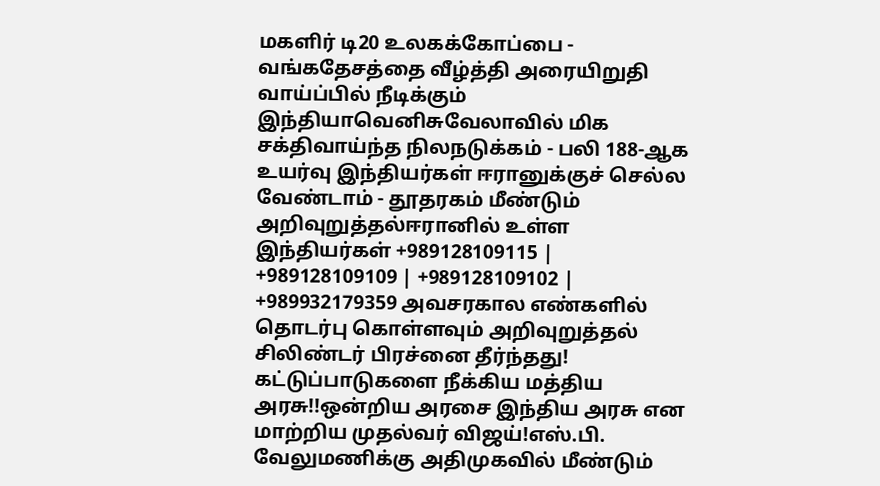மகளிர் டி20 உலகக்கோப்பை - வங்கதேசத்தை வீழ்த்தி அரையிறுதி வாய்ப்பில் நீடிக்கும் இந்தியாவெனிசுவேலாவில் மிக சக்திவாய்ந்த நிலநடுக்கம் - பலி 188-ஆக உயர்வு இந்தியர்கள் ஈரானுக்குச் செல்ல வேண்டாம் - தூதரகம் மீண்டும் அறிவுறுத்தல்ஈரானில் உள்ள இந்தியர்கள் +989128109115 | +989128109109 | +989128109102 | +989932179359 அவசரகால எண்களில் தொடர்பு கொள்ளவும் அறிவுறுத்தல் சிலிண்டர் பிரச்னை தீர்ந்தது! கட்டுப்பாடுகளை நீக்கிய மத்திய அரசு!!ஒன்றிய அரசை இந்திய அரசு என மாற்றிய முதல்வர் விஜய்!எஸ்.பி. வேலுமணிக்கு அதிமுகவில் மீண்டும்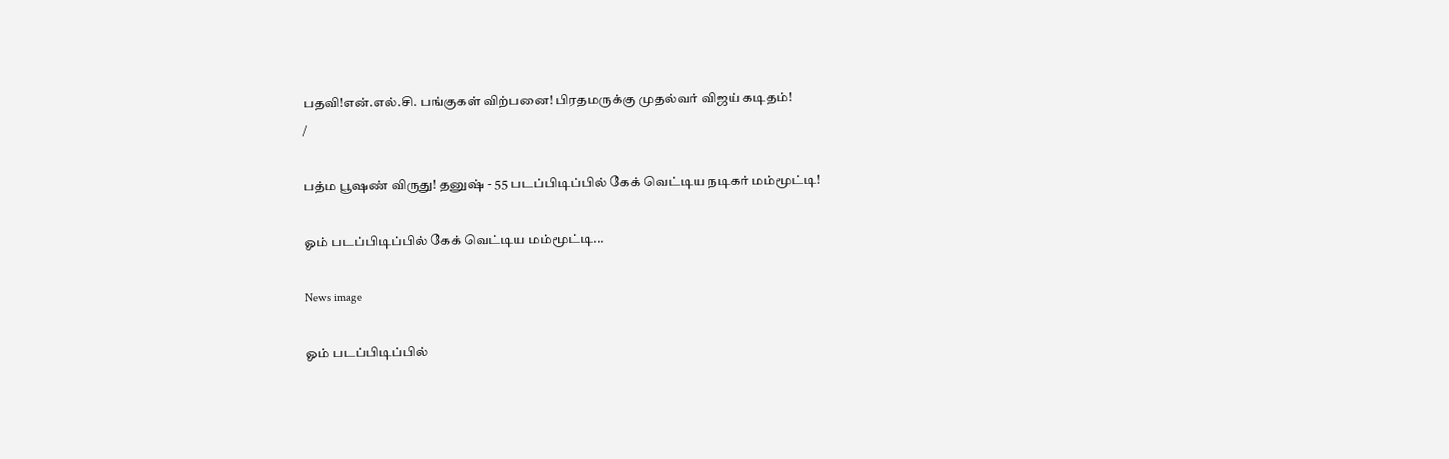பதவி!என்.எல்.சி. பங்குகள் விற்பனை! பிரதமருக்கு முதல்வர் விஜய் கடிதம்!
/

பத்ம பூஷண் விருது! தனுஷ் - 55 படப்பிடிப்பில் கேக் வெட்டிய நடிகர் மம்மூட்டி!

ஓம் படப்பிடிப்பில் கேக் வெட்டிய மம்மூட்டி...

News image

ஓம் படப்பிடிப்பில்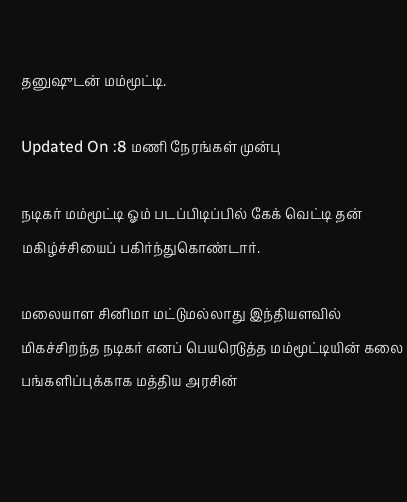தனுஷுடன் மம்மூட்டி.

Updated On :8 மணி நேரங்கள் முன்பு

நடிகர் மம்மூட்டி ஓம் படப்பிடிப்பில் கேக் வெட்டி தன் மகிழ்ச்சியைப் பகிர்ந்துகொண்டார்.

மலையாள சினிமா மட்டுமல்லாது இந்தியளவில் மிகச்சிறந்த நடிகர் எனப் பெயரெடுத்த மம்மூட்டியின் கலை பங்களிப்புக்காக மத்திய அரசின்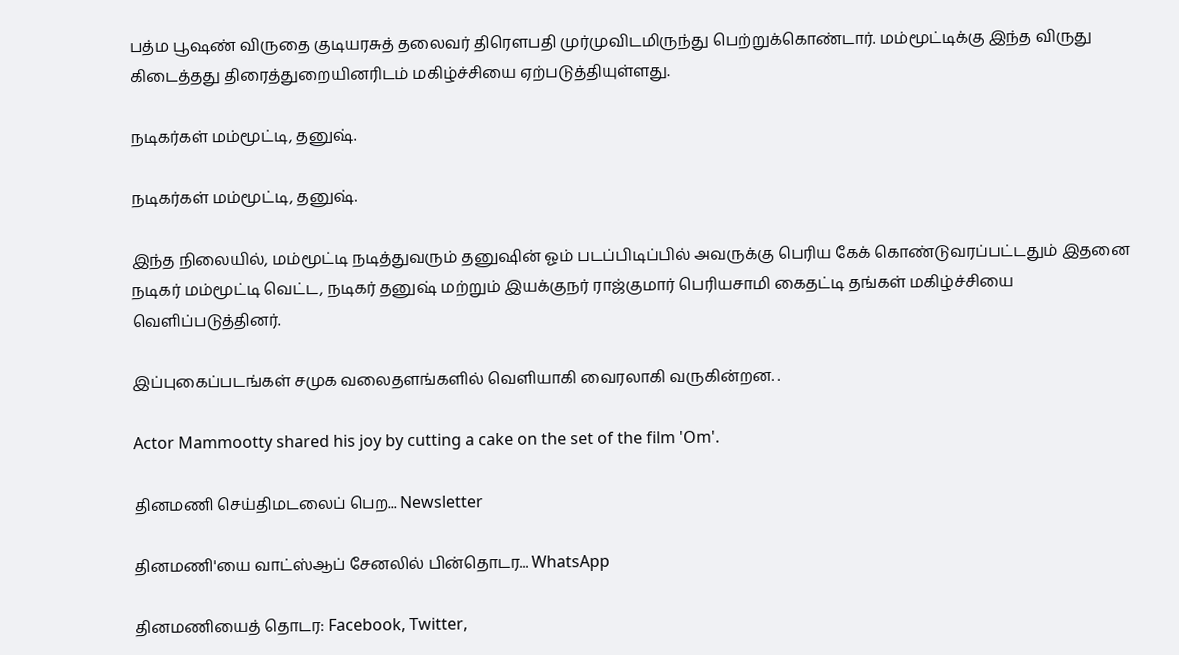பத்ம பூஷண் விருதை குடியரசுத் தலைவர் திரௌபதி முர்முவிடமிருந்து பெற்றுக்கொண்டார். மம்மூட்டிக்கு இந்த விருது கிடைத்தது திரைத்துறையினரிடம் மகிழ்ச்சியை ஏற்படுத்தியுள்ளது.

நடிகர்கள் மம்மூட்டி, தனுஷ்.

நடிகர்கள் மம்மூட்டி, தனுஷ்.

இந்த நிலையில், மம்மூட்டி நடித்துவரும் தனுஷின் ஓம் படப்பிடிப்பில் அவருக்கு பெரிய கேக் கொண்டுவரப்பட்டதும் இதனை நடிகர் மம்மூட்டி வெட்ட, நடிகர் தனுஷ் மற்றும் இயக்குநர் ராஜ்குமார் பெரியசாமி கைதட்டி தங்கள் மகிழ்ச்சியை வெளிப்படுத்தினர்.

இப்புகைப்படங்கள் சமுக வலைதளங்களில் வெளியாகி வைரலாகி வருகின்றன. .

Actor Mammootty shared his joy by cutting a cake on the set of the film 'Om'.

தினமணி செய்திமடலைப் பெற... Newsletter

தினமணி'யை வாட்ஸ்ஆப் சேனலில் பின்தொடர... WhatsApp

தினமணியைத் தொடர: Facebook, Twitter,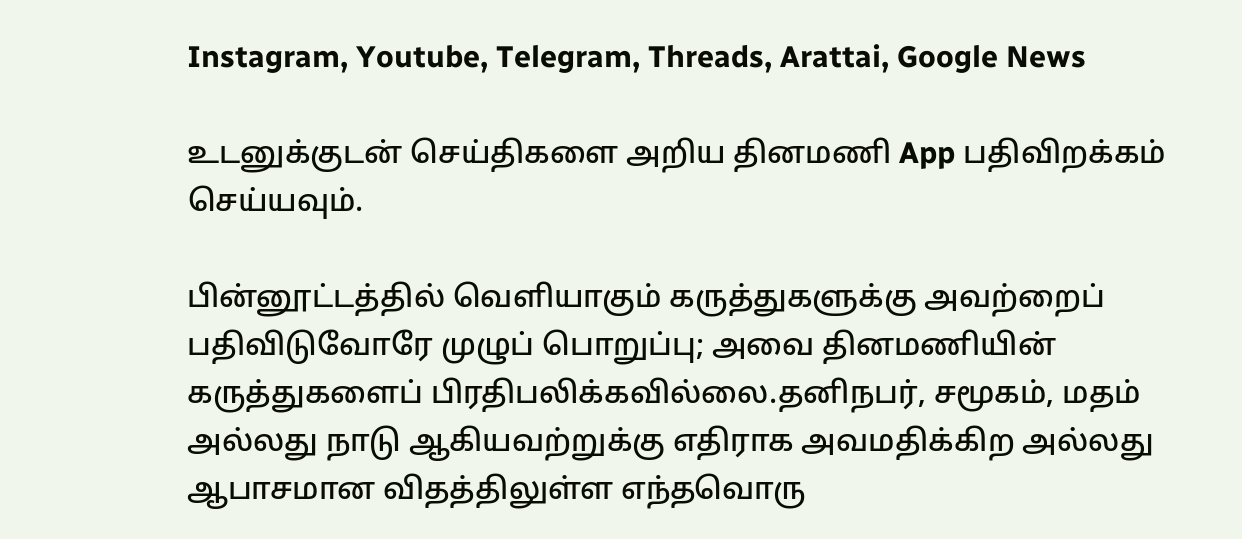Instagram, Youtube, Telegram, Threads, Arattai, Google News

உடனுக்குடன் செய்திகளை அறிய தினமணி App பதிவிறக்கம் செய்யவும்.

பின்னூட்டத்தில் வெளியாகும் கருத்துகளுக்கு அவற்றைப் பதிவிடுவோரே முழுப் பொறுப்பு; அவை தினமணியின் கருத்துகளைப் பிரதிபலிக்கவில்லை.தனிநபர், சமூகம், மதம் அல்லது நாடு ஆகியவற்றுக்கு எதிராக அவமதிக்கிற அல்லது ஆபாசமான விதத்திலுள்ள எந்தவொரு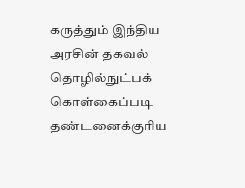கருத்தும் இந்திய அரசின் தகவல் தொழில்நுட்பக் கொள்கைப்படி தண்டனைக்குரிய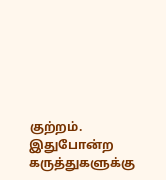குற்றம். இதுபோன்ற கருத்துகளுக்கு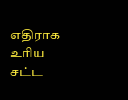எதிராக உரிய சட்ட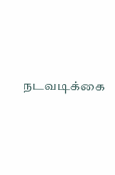நடவடிக்கை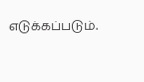எடுக்கப்படும்.